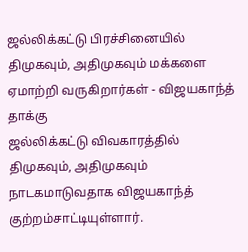ஜல்லிக்கட்டு பிரச்சினையில் திமுகவும், அதிமுகவும் மக்களை ஏமாற்றி வருகிறார்கள் - விஜயகாந்த் தாக்கு
ஜல்லிக்கட்டு விவகாரத்தில் திமுகவும், அதிமுகவும் நாடகமாடுவதாக விஜயகாந்த் குற்றம்சாட்டியுள்ளார்.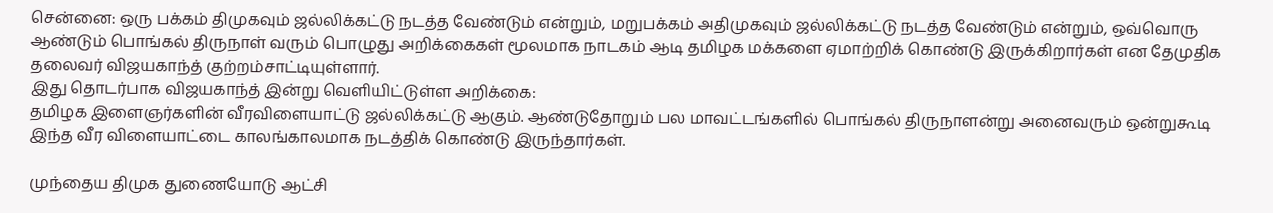சென்னை: ஒரு பக்கம் திமுகவும் ஜல்லிக்கட்டு நடத்த வேண்டும் என்றும், மறுபக்கம் அதிமுகவும் ஜல்லிக்கட்டு நடத்த வேண்டும் என்றும், ஒவ்வொரு ஆண்டும் பொங்கல் திருநாள் வரும் பொழுது அறிக்கைகள் மூலமாக நாடகம் ஆடி தமிழக மக்களை ஏமாற்றிக் கொண்டு இருக்கிறார்கள் என தேமுதிக தலைவர் விஜயகாந்த் குற்றம்சாட்டியுள்ளார்.
இது தொடர்பாக விஜயகாந்த் இன்று வெளியிட்டுள்ள அறிக்கை:
தமிழக இளைஞர்களின் வீரவிளையாட்டு ஜல்லிக்கட்டு ஆகும். ஆண்டுதோறும் பல மாவட்டங்களில் பொங்கல் திருநாளன்று அனைவரும் ஒன்றுகூடி இந்த வீர விளையாட்டை காலங்காலமாக நடத்திக் கொண்டு இருந்தார்கள்.

முந்தைய திமுக துணையோடு ஆட்சி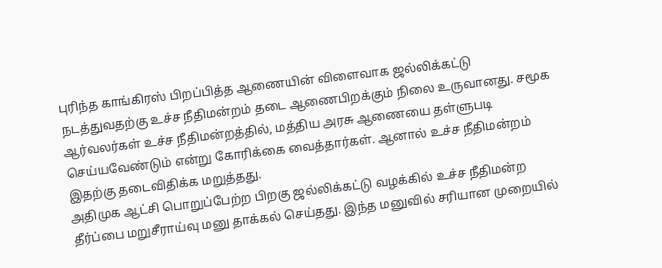புரிந்த காங்கிரஸ் பிறப்பித்த ஆணையின் விளைவாக ஜல்லிக்கட்டு நடத்துவதற்கு உச்ச நீதிமன்றம் தடை ஆணைபிறக்கும் நிலை உருவானது. சமூக ஆர்வலர்கள் உச்ச நீதிமன்றத்தில், மத்திய அரசு ஆணையை தள்ளுபடி செய்யவேண்டும் என்று கோரிக்கை வைத்தார்கள். ஆனால் உச்ச நீதிமன்றம் இதற்கு தடைவிதிக்க மறுத்தது.
அதிமுக ஆட்சி பொறுப்பேற்ற பிறகு ஜல்லிக்கட்டு வழக்கில் உச்ச நீதிமன்ற தீர்ப்பை மறுசீராய்வு மனு தாக்கல் செய்தது. இந்த மனுவில் சரியான முறையில்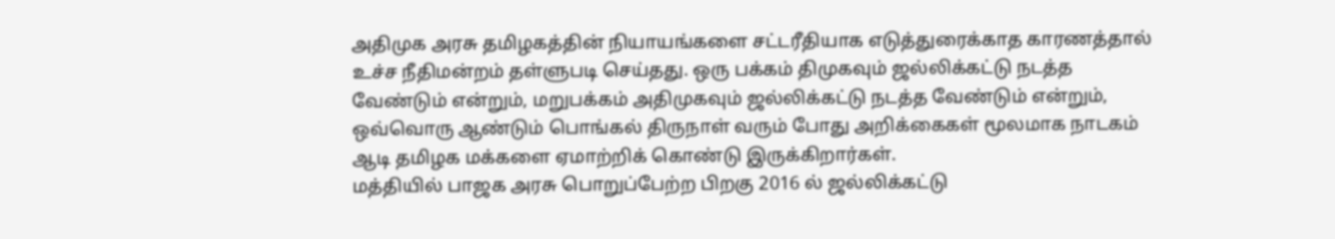அதிமுக அரசு தமிழகத்தின் நியாயங்களை சட்டரீதியாக எடுத்துரைக்காத காரணத்தால் உச்ச நீதிமன்றம் தள்ளுபடி செய்தது. ஒரு பக்கம் திமுகவும் ஜல்லிக்கட்டு நடத்த வேண்டும் என்றும், மறுபக்கம் அதிமுகவும் ஜல்லிக்கட்டு நடத்த வேண்டும் என்றும், ஒவ்வொரு ஆண்டும் பொங்கல் திருநாள் வரும் போது அறிக்கைகள் மூலமாக நாடகம் ஆடி தமிழக மக்களை ஏமாற்றிக் கொண்டு இருக்கிறார்கள்.
மத்தியில் பாஜக அரசு பொறுப்பேற்ற பிறகு 2016 ல் ஜல்லிக்கட்டு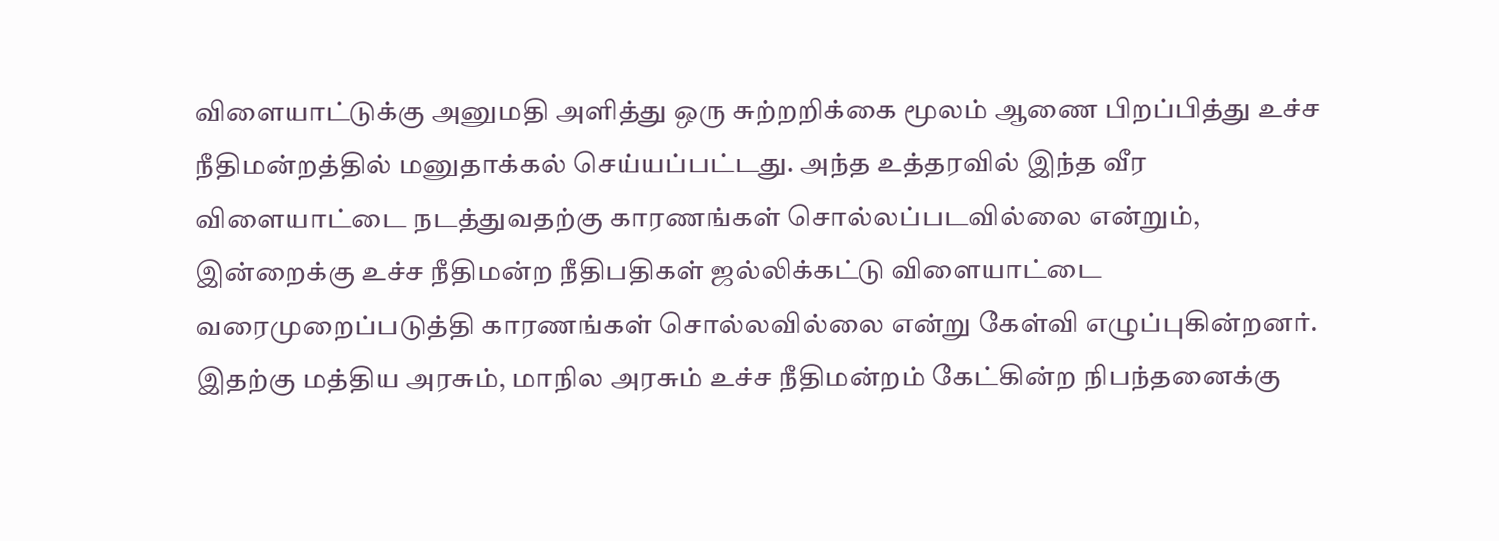விளையாட்டுக்கு அனுமதி அளித்து ஒரு சுற்றறிக்கை மூலம் ஆணை பிறப்பித்து உச்ச நீதிமன்றத்தில் மனுதாக்கல் செய்யப்பட்டது. அந்த உத்தரவில் இந்த வீர விளையாட்டை நடத்துவதற்கு காரணங்கள் சொல்லப்படவில்லை என்றும், இன்றைக்கு உச்ச நீதிமன்ற நீதிபதிகள் ஜல்லிக்கட்டு விளையாட்டை வரைமுறைப்படுத்தி காரணங்கள் சொல்லவில்லை என்று கேள்வி எழுப்புகின்றனர்.
இதற்கு மத்திய அரசும், மாநில அரசும் உச்ச நீதிமன்றம் கேட்கின்ற நிபந்தனைக்கு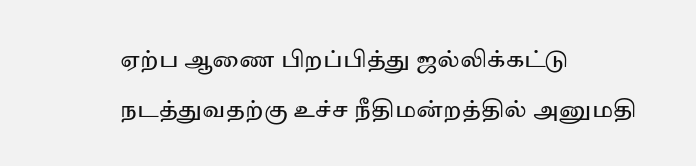ஏற்ப ஆணை பிறப்பித்து ஜல்லிக்கட்டு நடத்துவதற்கு உச்ச நீதிமன்றத்தில் அனுமதி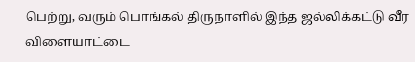பெற்று, வரும் பொங்கல் திருநாளில் இந்த ஜல்லிக்கட்டு வீர விளையாட்டை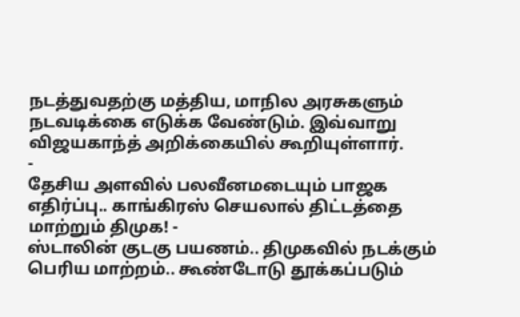நடத்துவதற்கு மத்திய, மாநில அரசுகளும் நடவடிக்கை எடுக்க வேண்டும். இவ்வாறு விஜயகாந்த் அறிக்கையில் கூறியுள்ளார்.
-
தேசிய அளவில் பலவீனமடையும் பாஜக எதிர்ப்பு.. காங்கிரஸ் செயலால் திட்டத்தை மாற்றும் திமுக! -
ஸ்டாலின் குடகு பயணம்.. திமுகவில் நடக்கும் பெரிய மாற்றம்.. கூண்டோடு தூக்கப்படும்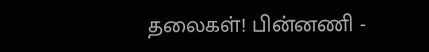தலைகள்! பின்னணி -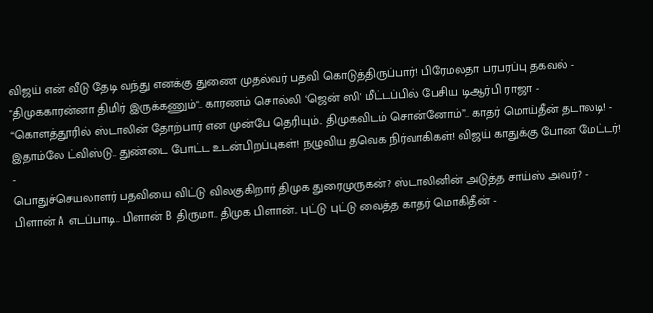விஜய் என் வீடு தேடி வந்து எனக்கு துணை முதல்வர் பதவி கொடுத்திருப்பார்! பிரேமலதா பரபரப்பு தகவல் -
"திமுககாரன்னா திமிர் இருக்கணும்".. காரணம் சொல்லி ‘ஜென் ஸி' மீட்டப்பில் பேசிய டிஆர்பி ராஜா -
“கொளத்தூரில் ஸ்டாலின் தோற்பார் என முன்பே தெரியும்.. திமுகவிடம் சொன்னோம்”.. காதர் மொய்தீன் தடாலடி! -
இதாம்லே ட்விஸ்டு.. துண்டை போட்ட உடன்பிறப்புகள்! நழுவிய தவெக நிர்வாகிகள்! விஜய் காதுக்கு போன மேட்டர்! -
பொதுச்செயலாளர் பதவியை விட்டு விலகுகிறார் திமுக துரைமுருகன்? ஸ்டாலினின் அடுத்த சாய்ஸ் அவர்? -
பிளான் A எடப்பாடி.. பிளான் B திருமா.. திமுக பிளான்.. புட்டு புட்டு வைத்த காதர் மொகிதீன் -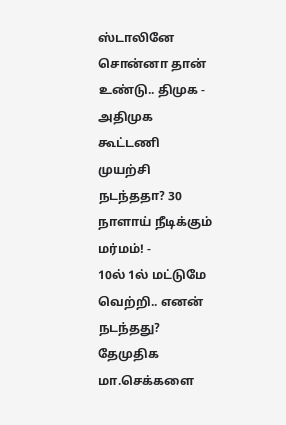ஸ்டாலினே சொன்னா தான் உண்டு.. திமுக - அதிமுக கூட்டணி முயற்சி நடந்ததா? 30 நாளாய் நீடிக்கும் மர்மம்! -
10ல் 1ல் மட்டுமே வெற்றி.. எனன் நடந்தது? தேமுதிக மா.செக்களை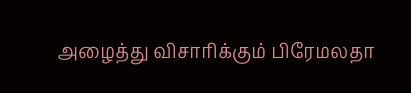அழைத்து விசாரிக்கும் பிரேமலதா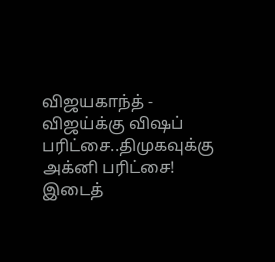விஜயகாந்த் -
விஜய்க்கு விஷப் பரிட்சை..திமுகவுக்கு அக்னி பரிட்சை! இடைத்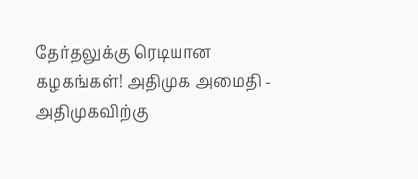தேர்தலுக்கு ரெடியான கழகங்கள்! அதிமுக அமைதி -
அதிமுகவிற்கு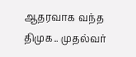ஆதரவாக வந்த திமுக.. முதல்வர்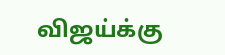விஜய்க்கு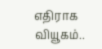எதிராக வியூகம்..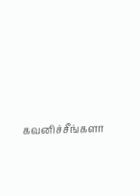கவனிச்சீங்களா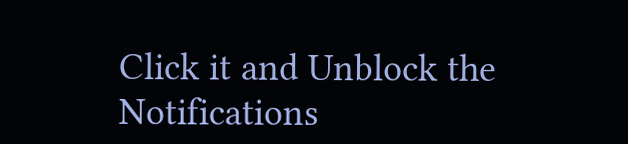Click it and Unblock the Notifications